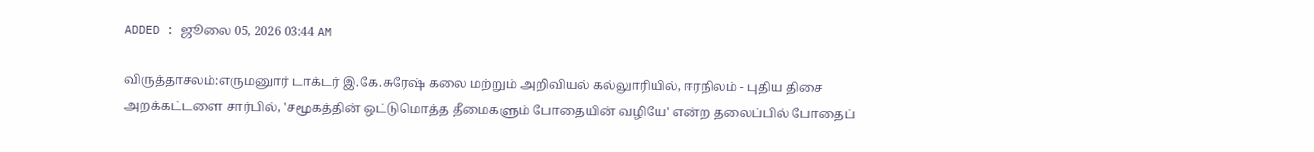ADDED : ஜூலை 05, 2026 03:44 AM

விருத்தாசலம்:எருமனுார் டாக்டர் இ.கே.சுரேஷ் கலை மற்றும் அறிவியல் கல்லுாரியில், ஈரநிலம் - புதிய திசை அறக்கட்டளை சார்பில், 'சமூகத்தின் ஒட்டுமொத்த தீமைகளும் போதையின் வழியே' என்ற தலைப்பில் போதைப்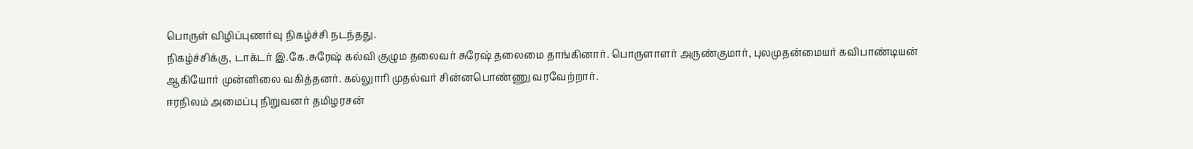பொருள் விழிப்புணர்வு நிகழ்ச்சி நடந்தது.
நிகழ்ச்சிக்கு, டாக்டர் இ.கே.சுரேஷ் கல்வி குழும தலைவர் சுரேஷ் தலைமை தாங்கினார். பொருளாளர் அருண்குமார், புலமுதன்மையர் கவிபாண்டியன் ஆகியோர் முன்னிலை வகித்தனர். கல்லுாரி முதல்வர் சின்னபொண்ணு வரவேற்றார்.
ஈரநிலம் அமைப்பு நிறுவனர் தமிழரசன்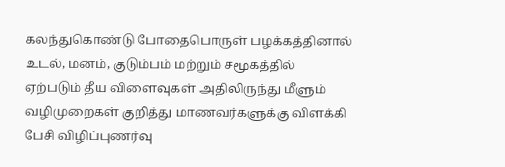கலந்துகொண்டு போதைபொருள் பழக்கத்தினால் உடல், மனம், குடும்பம் மற்றும் சமூகத்தில் ஏற்படும் தீய விளைவுகள் அதிலிருந்து மீளும் வழிமுறைகள் குறித்து மாணவர்களுக்கு விளக்கி பேசி விழிப்புணர்வு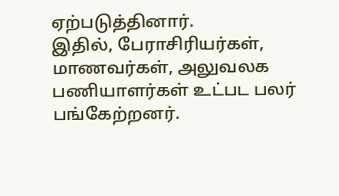ஏற்படுத்தினார்.
இதில், பேராசிரியர்கள், மாணவர்கள், அலுவலக பணியாளர்கள் உட்பட பலர் பங்கேற்றனர்.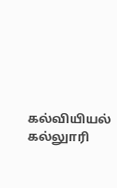கல்வியியல் கல்லுாரி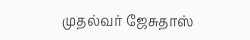முதல்வர் ஜேசுதாஸ்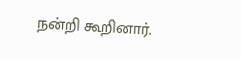நன்றி கூறினார்.